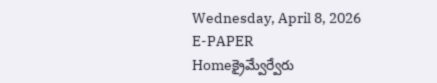Wednesday, April 8, 2026
E-PAPER
Homeక్రైమ్వేర్వేరు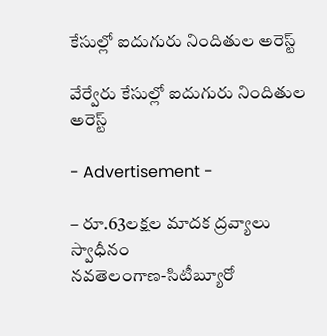కేసుల్లో ఐదుగురు నిందితుల అరెస్ట్‌

వేర్వేరు కేసుల్లో ఐదుగురు నిందితుల అరెస్ట్‌

- Advertisement -

– రూ.63లక్షల మాదక ద్రవ్యాలు స్వాధీనం
నవతెలంగాణ-సిటీబ్యూరో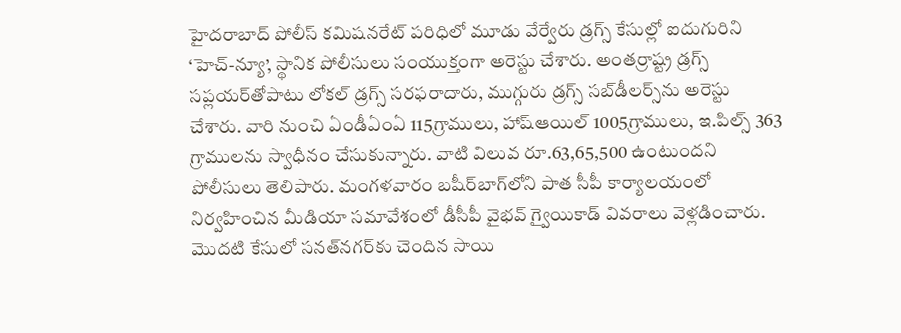హైదరాబాద్‌ పోలీస్‌ కమిషనరేట్‌ పరిధిలో మూడు వేర్వేరు డ్రగ్స్‌ కేసుల్లో ఐదుగురిని ‘హెచ్‌-న్యూ’, స్థానిక పోలీసులు సంయుక్తంగా అరెస్టు చేశారు. అంతర్రాష్ట్ర డ్రగ్స్‌ సప్లయర్‌తోపాటు లోకల్‌ డ్రగ్స్‌ సరఫరాదారు, ముగ్గురు డ్రగ్స్‌ సబ్‌డీలర్స్‌ను అరెస్టు చేశారు. వారి నుంచి ఏండీఏంఏ 115గ్రాములు, హాష్‌ఆయిల్‌ 1005గ్రాములు, ఇ.పిల్స్‌ 363 గ్రాములను స్వాధీనం చేసుకున్నారు. వాటి విలువ రూ.63,65,500 ఉంటుందని పోలీసులు తెలిపారు. మంగళవారం బషీర్‌బాగ్‌లోని పాత సీపీ కార్యాలయంలో నిర్వహించిన మీడియా సమావేశంలో డీసీపీ వైభవ్‌ గ్వైయికాడ్‌ వివరాలు వెళ్లడించారు. మొదటి కేసులో సనత్‌నగర్‌కు చెందిన సాయి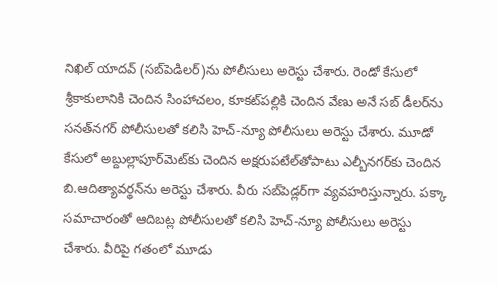నిఖిల్‌ యాదవ్‌ (సబ్‌పెడిలర్‌)ను పోలీసులు అరెస్టు చేశారు. రెండో కేసులో శ్రీకాకులానికి చెందిన సింహాచలం, కూకట్‌పల్లికి చెందిన వేణు అనే సబ్‌ డీలర్‌ను సనత్‌నగర్‌ పోలీసులతో కలిసి హెచ్‌-న్యూ పోలీసులు అరెస్టు చేశారు. మూడో కేసులో అబ్దుల్లాపూర్‌మెట్‌కు చెందిన అక్షరుపటేల్‌తోపాటు ఎల్బీనగర్‌కు చెందిన బి.ఆదిత్యావర్థన్‌ను అరెస్టు చేశారు. వీరు సబ్‌పెడ్లర్‌గా వ్యవహరిస్తున్నారు. పక్కా సమాచారంతో ఆదిబట్ల పోలీసులతో కలిసి హెచ్‌-న్యూ పోలీసులు అరెస్టు చేశారు. వీరిపై గతంలో మూడు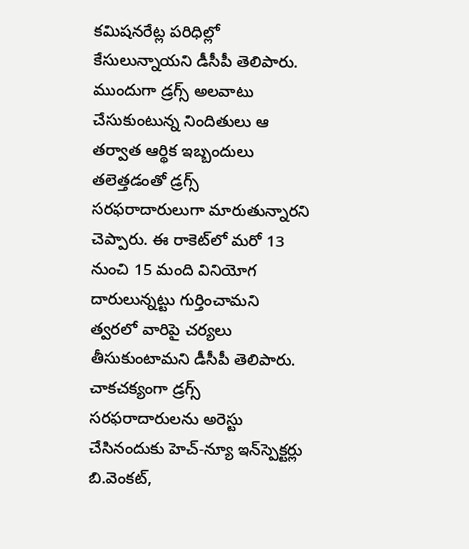కమిషనరేట్ల పరిధిల్లో కేసులున్నాయని డీసీపీ తెలిపారు. ముందుగా డ్రగ్స్‌ అలవాటు చేసుకుంటున్న నిందితులు ఆ తర్వాత ఆర్థిక ఇబ్బందులు తలెత్తడంతో డ్రగ్స్‌ సరఫరాదారులుగా మారుతున్నారని చెప్పారు. ఈ రాకెట్‌లో మరో 13 నుంచి 15 మంది వినియోగ దారులున్నట్టు గుర్తించామని త్వరలో వారిపై చర్యలు తీసుకుంటామని డీసీపీ తెలిపారు. చాకచక్యంగా డ్రగ్స్‌ సరఫరాదారులను అరెస్టు చేసినందుకు హెచ్‌-న్యూ ఇన్‌స్పెక్టర్లు బి.వెంకట్‌,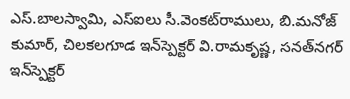ఎస్‌.బాలస్వామి, ఎస్‌ఐలు సీ.వెంకట్‌రాములు, బి.మనోజ్‌ కుమార్‌, చిలకలగూడ ఇన్‌స్పెక్టర్‌ వి.రామకృష్ణ, సనత్‌నగర్‌ ఇన్‌స్పెక్టర్‌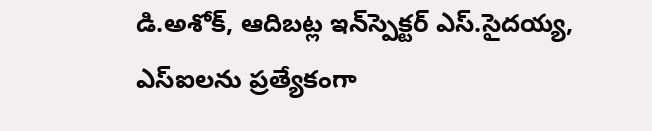డి.అశోక్‌, ఆదిబట్ల ఇన్‌స్పెక్టర్‌ ఎస్‌.సైదయ్య, ఎస్‌ఐలను ప్రత్యేకంగా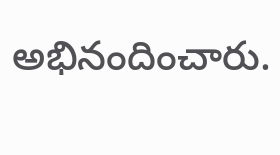అభినందించారు.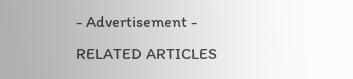- Advertisement -
RELATED ARTICLES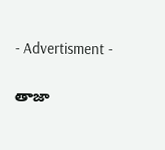- Advertisment -

తాజా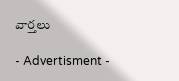వార్తలు

- Advertisment -